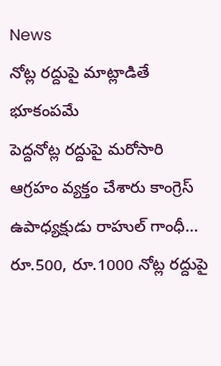News
నోట్ల రద్దుపై మాట్లాడితే భూకంపమే
పెద్దనోట్ల రద్దుపై మరోసారి ఆగ్రహం వ్యక్తం చేశారు కాంగ్రెస్ ఉపాధ్యక్షుడు రాహుల్ గాంధీ… రూ.500, రూ.1000 నోట్ల రద్దుపై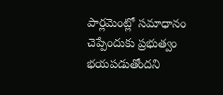పార్లమెంట్లో సమాధానం చెప్పేందుకు ప్రభుత్వం భయపడుతోందని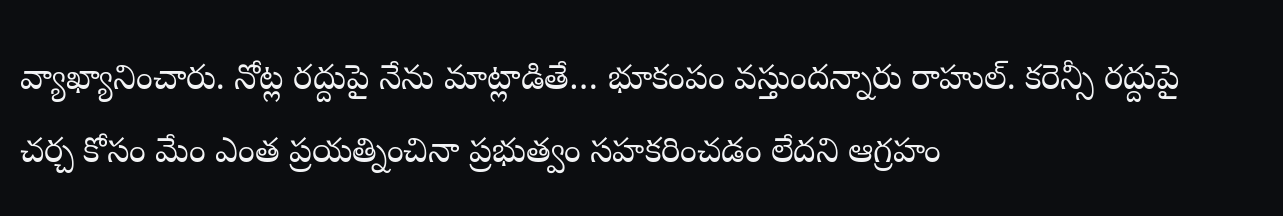వ్యాఖ్యానించారు. నోట్ల రద్దుపై నేను మాట్లాడితే… భూకంపం వస్తుందన్నారు రాహుల్. కరెన్సీ రద్దుపై చర్చ కోసం మేం ఎంత ప్రయత్నించినా ప్రభుత్వం సహకరించడం లేదని ఆగ్రహం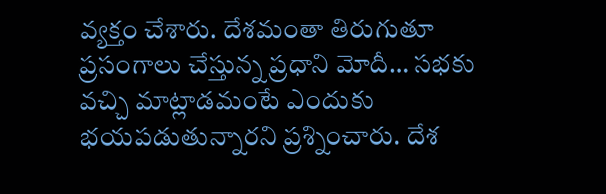వ్యక్తం చేశారు. దేశమంతా తిరుగుతూ ప్రసంగాలు చేస్తున్న ప్రధాని మోదీ… సభకు వచ్చి మాట్లాడమంటే ఎందుకు భయపడుతున్నారని ప్రశ్నించారు. దేశ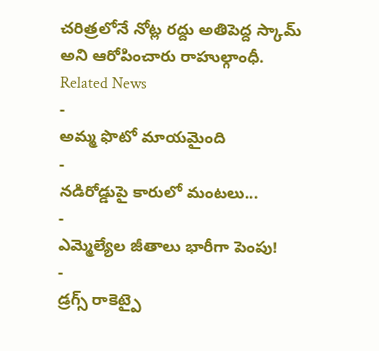చరిత్రలోనే నోట్ల రద్దు అతిపెద్ద స్కామ్ అని ఆరోపించారు రాహుల్గాంధీ.
Related News
-
అమ్మ ఫొటో మాయమైంది
-
నడిరోడ్డుపై కారులో మంటలు...
-
ఎమ్మెల్యేల జీతాలు భారీగా పెంపు!
-
డ్రగ్స్ రాకెట్పై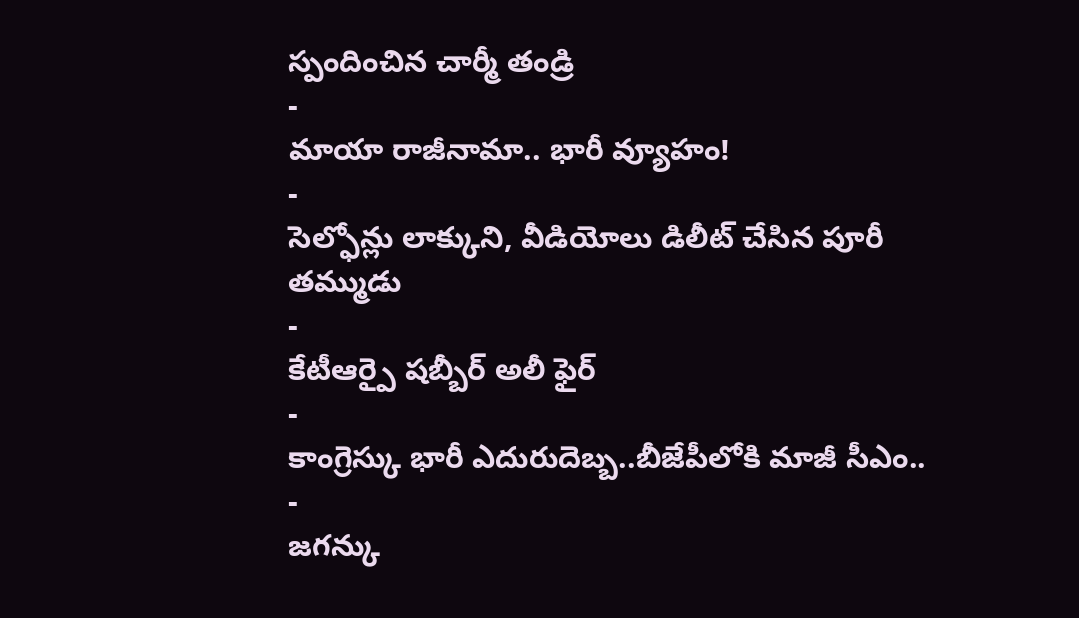స్పందించిన చార్మీ తండ్రి
-
మాయా రాజీనామా.. భారీ వ్యూహం!
-
సెల్ఫోన్లు లాక్కుని, వీడియోలు డిలీట్ చేసిన పూరీ తమ్ముడు
-
కేటీఆర్పై షబ్బీర్ అలీ ఫైర్
-
కాంగ్రెస్కు భారీ ఎదురుదెబ్బ..బీజేపీలోకి మాజీ సీఎం..
-
జగన్కు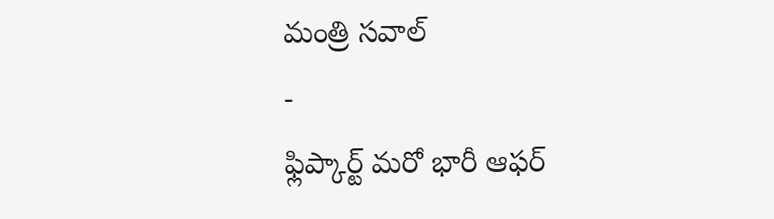మంత్రి సవాల్
-
ఫ్లిప్కార్ట్ మరో భారీ ఆఫర్